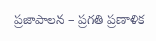ప్రజాపాలన – ప్రగతి ప్రణాళిక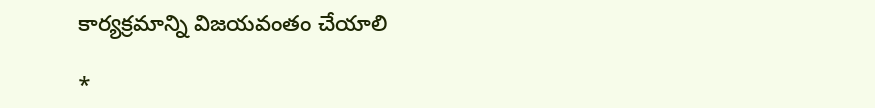కార్యక్రమాన్ని విజయవంతం చేయాలి

*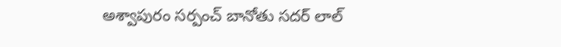అశ్వాపురం సర్పంచ్ బానోతు సదర్ లాల్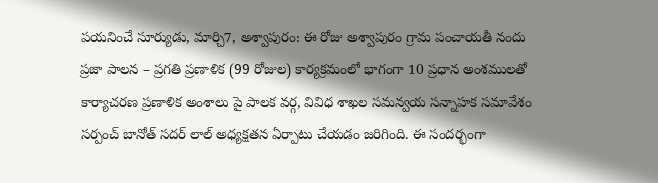పయనించే సూర్యుడు, మార్చి7, అశ్వాపురం: ఈ రోజు అశ్వాపురం గ్రామ పంచాయతీ నందు ప్రజా పాలన – ప్రగతి ప్రణాళిక (99 రోజుల) కార్యక్రమంలో భాగంగా 10 ప్రధాన అంశములతో కార్యాచరణ ప్రణాళిక అంశాలు పై పాలక వర్గ, వివిధ శాఖల సమన్వయ సన్నాహక సమావేశం సర్పంచ్ బానోత్ సదర్ లాల్ అధ్యక్షతన ఏర్పాటు చేయడం జరిగింది. ఈ సందర్భంగా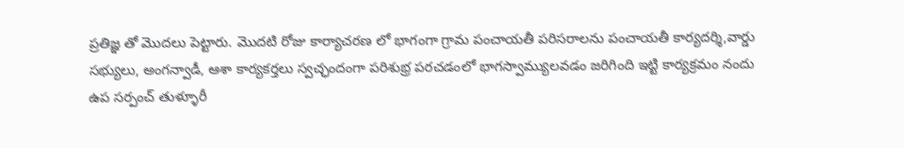ప్రతిజ్ఞ తో మొదలు పెట్టారు. మొదటి రోజు కార్యాచరణ లో భాగంగా గ్రామ పంచాయతీ పరిసరాలను పంచాయతీ కార్యదర్శి,వార్డు సభ్యులు, అంగన్వాడీ, ఆశా కార్యకర్తలు స్వచ్ఛందంగా పరిశుభ్ర పరచడంలో భాగస్వామ్యులవడం జరిగింది ఇట్టి కార్యక్రమం నందు ఉప సర్పంచ్ తుళ్ళూరీ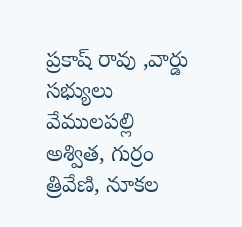ప్రకాష్ రావు ,వార్డు సభ్యులు వేములపల్లి అశ్విత, గుర్రం త్రివేణి, నూకల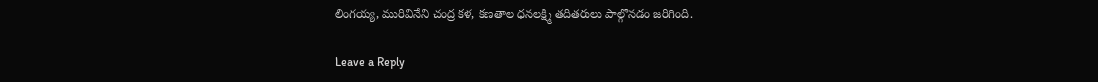లింగయ్య, మురివినేని చంద్ర కళ, కణతాల ధనలక్ష్మి తదితరులు పాల్గొనడం జరిగింది.

Leave a Reply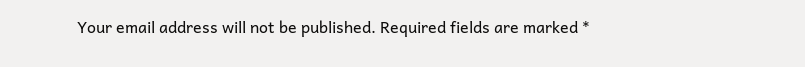Your email address will not be published. Required fields are marked *